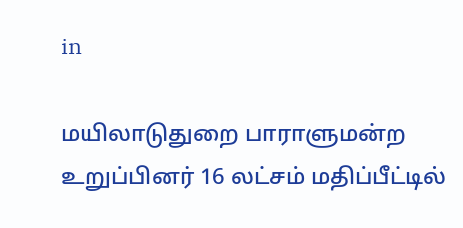in

மயிலாடுதுறை பாராளுமன்ற உறுப்பினர் 16 லட்சம் மதிப்பீட்டில்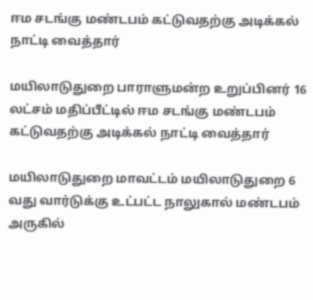ஈம சடங்கு மண்டபம் கட்டுவதற்கு அடிக்கல் நாட்டி வைத்தார்

மயிலாடுதுறை பாராளுமன்ற உறுப்பினர் 16 லட்சம் மதிப்பீட்டில் ஈம சடங்கு மண்டபம் கட்டுவதற்கு அடிக்கல் நாட்டி வைத்தார்

மயிலாடுதுறை மாவட்டம் மயிலாடுதுறை 6 வது வார்டுக்கு உட்பட்ட நாலுகால் மண்டபம் அருகில்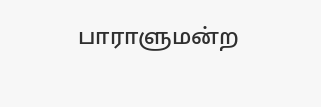பாராளுமன்ற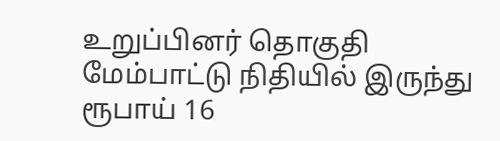உறுப்பினர் தொகுதி மேம்பாட்டு நிதியில் இருந்து ரூபாய் 16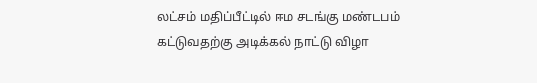லட்சம் மதிப்பீட்டில் ஈம சடங்கு மண்டபம் கட்டுவதற்கு அடிக்கல் நாட்டு விழா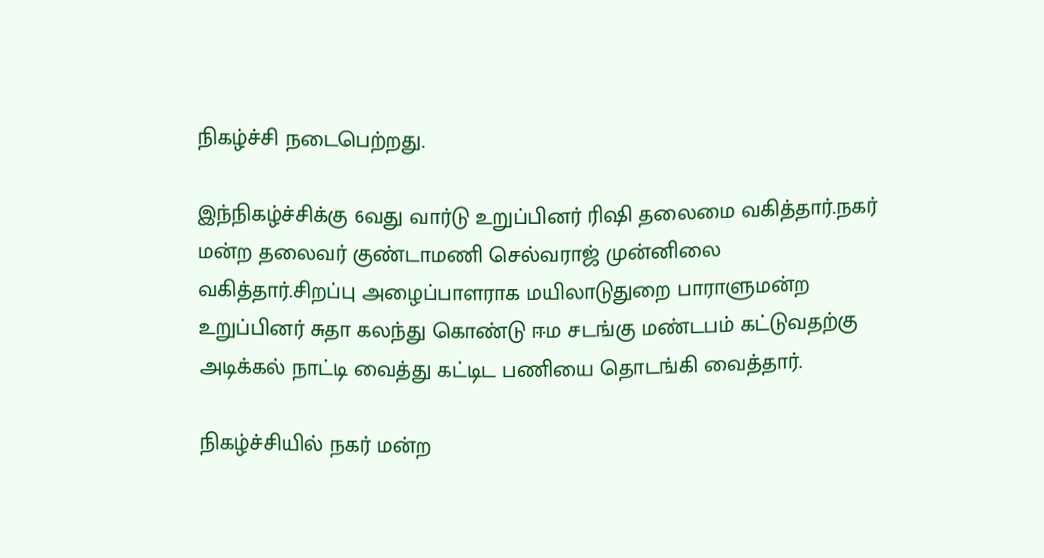நிகழ்ச்சி நடைபெற்றது.

இந்நிகழ்ச்சிக்கு 6வது வார்டு உறுப்பினர் ரிஷி தலைமை வகித்தார்.நகர் மன்ற தலைவர் குண்டாமணி செல்வராஜ் முன்னிலை வகித்தார்.சிறப்பு அழைப்பாளராக மயிலாடுதுறை பாராளுமன்ற உறுப்பினர் சுதா கலந்து கொண்டு ஈம சடங்கு மண்டபம் கட்டுவதற்கு அடிக்கல் நாட்டி வைத்து கட்டிட பணியை தொடங்கி வைத்தார்.

நிகழ்ச்சியில் நகர் மன்ற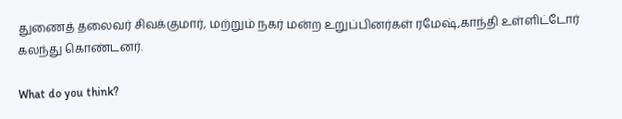துணைத் தலைவர் சிவக்குமார், மற்றும் நகர் மன்ற உறுப்பினர்கள் ரமேஷ்,காந்தி உள்ளிட்டோர் கலந்து கொண்டனர்.

What do you think?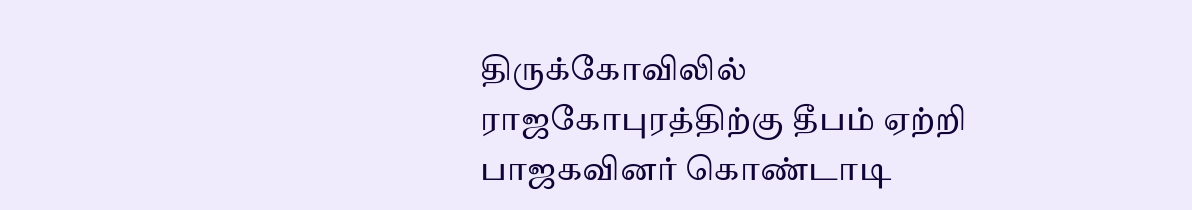திருக்கோவிலில் ராஜகோபுரத்திற்கு தீபம் ஏற்றி பாஜகவினர் கொண்டாடி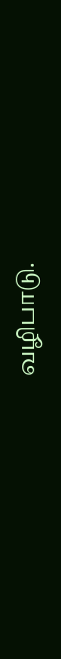வழிபாடு.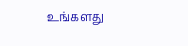உங்களது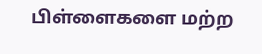பிள்ளைகளை மற்ற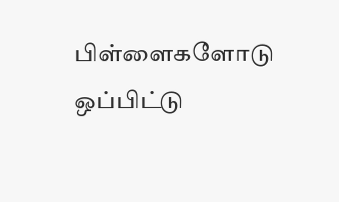பிள்ளைகளோடு ஒப்பிட்டு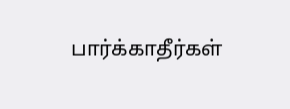பார்க்காதீர்கள்